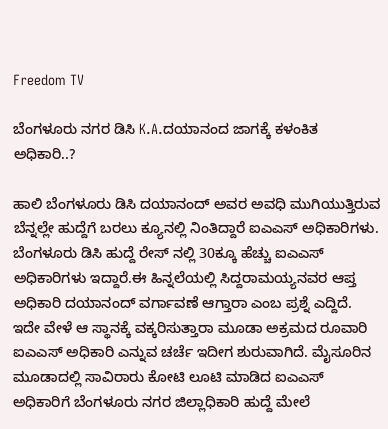Freedom TV

ಬೆಂಗಳೂರು ನಗರ ಡಿಸಿ K.A.ದಯಾನಂದ ಜಾಗಕ್ಕೆ ಕಳಂಕಿತ ಅಧಿಕಾರಿ..?

ಹಾಲಿ ಬೆಂಗಳೂರು ಡಿಸಿ ದಯಾನಂದ್ ಅವರ ಅವಧಿ ಮುಗಿಯುತ್ತಿರುವ ಬೆನ್ನಲ್ಲೇ ಹುದ್ದೆಗೆ ಬರಲು ಕ್ಯೂನಲ್ಲಿ ನಿಂತಿದ್ದಾರೆ ಐಎಎಸ್ ಅಧಿಕಾರಿಗಳು. ಬೆಂಗಳೂರು ಡಿಸಿ ಹುದ್ದೆ ರೇಸ್ ನಲ್ಲಿ 30ಕ್ಕೂ ಹೆಚ್ಚು ಐಎಎಸ್ ಅಧಿಕಾರಿಗಳು ಇದ್ದಾರೆ.ಈ ಹಿನ್ನಲೆಯಲ್ಲಿ ಸಿದ್ದರಾಮಯ್ಯನವರ ಆಪ್ತ ಅಧಿಕಾರಿ ದಯಾನಂದ್ ವರ್ಗಾವಣೆ ಆಗ್ತಾರಾ ಎಂಬ ಪ್ರಶ್ನೆ ಎದ್ದಿದೆ. ಇದೇ ವೇಳೆ ಆ ಸ್ಥಾನಕ್ಕೆ ವಕ್ಕರಿಸುತ್ತಾರಾ ಮೂಡಾ ಅಕ್ರಮದ ರೂವಾರಿ ಐಎಎಸ್ ಅಧಿಕಾರಿ ಎನ್ನುವ ಚರ್ಚೆ ಇದೀಗ ಶುರುವಾಗಿದೆ. ಮೈಸೂರಿನ ಮೂಡಾದಲ್ಲಿ ಸಾವಿರಾರು ಕೋಟಿ ಲೂಟಿ ಮಾಡಿದ ಐಎಎಸ್ ಅಧಿಕಾರಿಗೆ ಬೆಂಗಳೂರು ನಗರ ಜಿಲ್ಲಾಧಿಕಾರಿ ಹುದ್ದೆ ಮೇಲೆ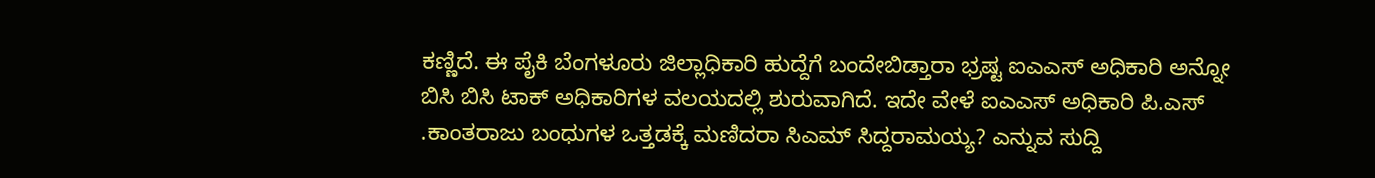ಕಣ್ಣಿದೆ. ಈ ಪೈಕಿ ಬೆಂಗಳೂರು ಜಿಲ್ಲಾಧಿಕಾರಿ ಹುದ್ದೆಗೆ ಬಂದೇಬಿಡ್ತಾರಾ ಭ್ರಷ್ಟ ಐಎಎಸ್ ಅಧಿಕಾರಿ ಅನ್ನೋ ಬಿಸಿ ಬಿಸಿ ಟಾಕ್ ಅಧಿಕಾರಿಗಳ ವಲಯದಲ್ಲಿ ಶುರುವಾಗಿದೆ. ಇದೇ ವೇಳೆ ಐಎಎಸ್ ಅಧಿಕಾರಿ ಪಿ.ಎಸ್ .ಕಾಂತರಾಜು ಬಂಧುಗಳ ಒತ್ತಡಕ್ಕೆ ಮಣಿದರಾ ಸಿಎಮ್ ಸಿದ್ದರಾಮಯ್ಯ? ಎನ್ನುವ ಸುದ್ದಿ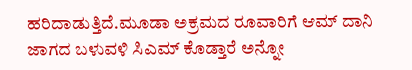ಹರಿದಾಡುತ್ತಿದೆ.ಮೂಡಾ ಅಕ್ರಮದ ರೂವಾರಿಗೆ ಆಮ್ ದಾನಿ ಜಾಗದ ಬಳುವಳಿ ಸಿಎಮ್ ಕೊಡ್ತಾರೆ ಅನ್ನೋ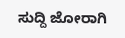ಸುದ್ದಿ ಜೋರಾಗಿ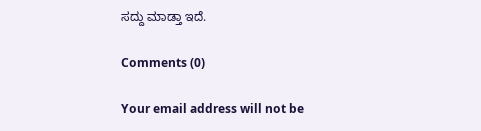ಸದ್ದು ಮಾಡ್ತಾ ಇದೆ.

Comments (0)

Your email address will not be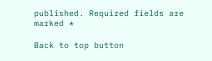published. Required fields are marked *

Back to top button